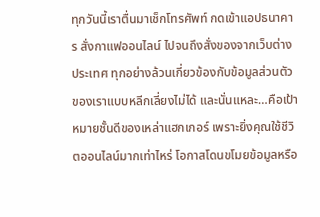ทุกวันนี้เราตื่นมาเช็กโทรศัพท์ กดเข้าแอปธนาคาร สั่งกาแฟออนไลน์ ไปจนถึงสั่งของจากเว็บต่างประเทศ ทุกอย่างล้วนเกี่ยวข้องกับข้อมูลส่วนตัวของเราแบบหลีกเลี่ยงไม่ได้ และนั่นแหละ…คือเป้าหมายชั้นดีของเหล่าแฮกเกอร์ เพราะยิ่งคุณใช้ชีวิตออนไลน์มากเท่าไหร่ โอกาสโดนขโมยข้อมูลหรือ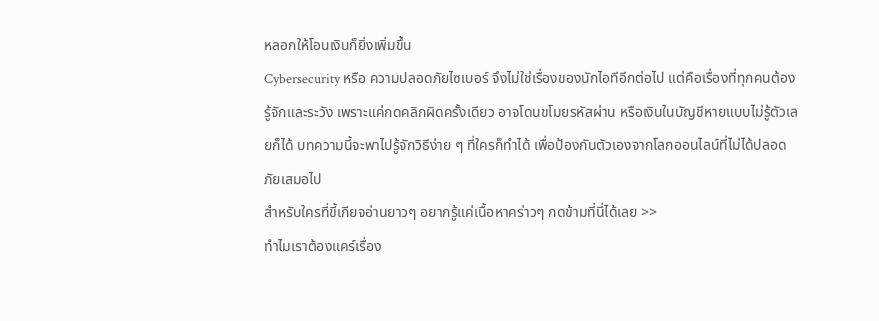หลอกให้โอนเงินก็ยิ่งเพิ่มขึ้น
Cybersecurity หรือ ความปลอดภัยไซเบอร์ จึงไม่ใช่เรื่องของนักไอทีอีกต่อไป แต่คือเรื่องที่ทุกคนต้องรู้จักและระวัง เพราะแค่กดคลิกผิดครั้งเดียว อาจโดนขโมยรหัสผ่าน หรือเงินในบัญชีหายแบบไม่รู้ตัวเลยก็ได้ บทความนี้จะพาไปรู้จักวิธีง่าย ๆ ที่ใครก็ทำได้ เพื่อป้องกันตัวเองจากโลกออนไลน์ที่ไม่ได้ปลอดภัยเสมอไป
สำหรับใครที่ขี้เกียจอ่านยาวๆ อยากรู้แค่เนื้อหาคร่าวๆ กดข้ามที่นี่ได้เลย >>
ทำไมเราต้องแคร์เรื่อง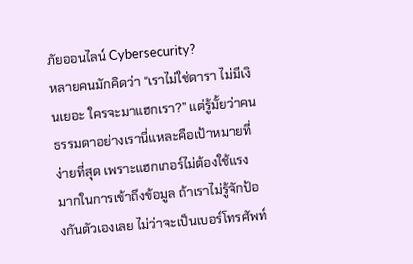ภัยออนไลน์ Cybersecurity?
หลายคนมักคิดว่า “เราไม่ใช่ดารา ไม่มีเงินเยอะ ใครจะมาแฮกเรา?” แต่รู้มั้ยว่าคนธรรมดาอย่างเรานี่แหละคือเป้าหมายที่ง่ายที่สุด เพราะแฮกเกอร์ไม่ต้องใช้แรงมากในการเข้าถึงข้อมูล ถ้าเราไม่รู้จักป้องกันตัวเองเลย ไม่ว่าจะเป็นเบอร์โทรศัพท์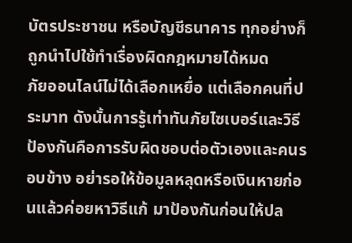บัตรประชาชน หรือบัญชีธนาคาร ทุกอย่างก็ถูกนำไปใช้ทำเรื่องผิดกฎหมายได้หมด
ภัยออนไลน์ไม่ได้เลือกเหยื่อ แต่เลือกคนที่ประมาท ดังนั้นการรู้เท่าทันภัยไซเบอร์และวิธีป้องกันคือการรับผิดชอบต่อตัวเองและคนรอบข้าง อย่ารอให้ข้อมูลหลุดหรือเงินหายก่อนแล้วค่อยหาวิธีแก้ มาป้องกันก่อนให้ปล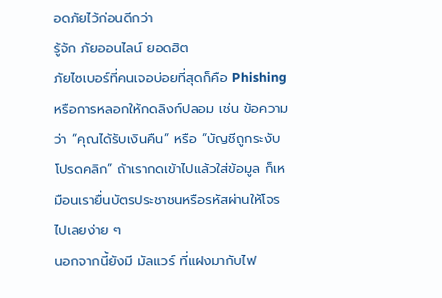อดภัยไว้ก่อนดีกว่า
รู้จัก ภัยออนไลน์ ยอดฮิต
ภัยไซเบอร์ที่คนเจอบ่อยที่สุดก็คือ Phishing หรือการหลอกให้กดลิงก์ปลอม เช่น ข้อความว่า “คุณได้รับเงินคืน” หรือ “บัญชีถูกระงับ โปรดคลิก” ถ้าเรากดเข้าไปแล้วใส่ข้อมูล ก็เหมือนเรายื่นบัตรประชาชนหรือรหัสผ่านให้โจรไปเลยง่าย ๆ
นอกจากนี้ยังมี มัลแวร์ ที่แฝงมากับไฟ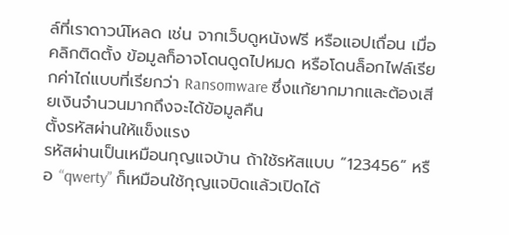ล์ที่เราดาวน์โหลด เช่น จากเว็บดูหนังฟรี หรือแอปเถื่อน เมื่อคลิกติดตั้ง ข้อมูลก็อาจโดนดูดไปหมด หรือโดนล็อกไฟล์เรียกค่าไถ่แบบที่เรียกว่า Ransomware ซึ่งแก้ยากมากและต้องเสียเงินจำนวนมากถึงจะได้ข้อมูลคืน
ตั้งรหัสผ่านให้แข็งแรง
รหัสผ่านเป็นเหมือนกุญแจบ้าน ถ้าใช้รหัสแบบ “123456” หรือ “qwerty” ก็เหมือนใช้กุญแจบิดแล้วเปิดได้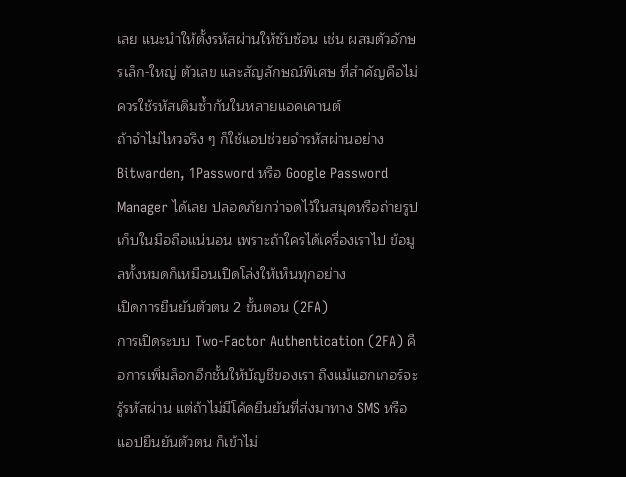เลย แนะนำให้ตั้งรหัสผ่านให้ซับซ้อน เช่น ผสมตัวอักษรเล็ก-ใหญ่ ตัวเลข และสัญลักษณ์พิเศษ ที่สำคัญคือไม่ควรใช้รหัสเดิมซ้ำกันในหลายแอคเคานต์
ถ้าจำไม่ไหวจริง ๆ ก็ใช้แอปช่วยจำรหัสผ่านอย่าง Bitwarden, 1Password หรือ Google Password Manager ได้เลย ปลอดภัยกว่าจดไว้ในสมุดหรือถ่ายรูปเก็บในมือถือแน่นอน เพราะถ้าใครได้เครื่องเราไป ข้อมูลทั้งหมดก็เหมือนเปิดโล่งให้เห็นทุกอย่าง
เปิดการยืนยันตัวตน 2 ขั้นตอน (2FA)
การเปิดระบบ Two-Factor Authentication (2FA) คือการเพิ่มล็อกอีกชั้นให้บัญชีของเรา ถึงแม้แฮกเกอร์จะรู้รหัสผ่าน แต่ถ้าไม่มีโค้ดยืนยันที่ส่งมาทาง SMS หรือแอปยืนยันตัวตน ก็เข้าไม่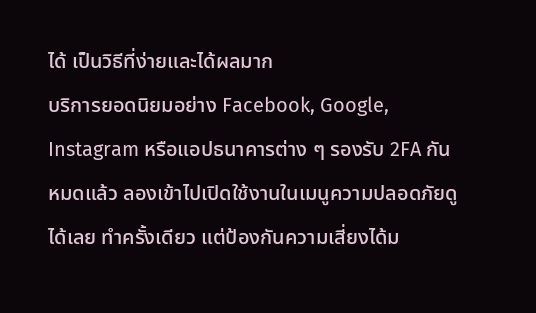ได้ เป็นวิธีที่ง่ายและได้ผลมาก
บริการยอดนิยมอย่าง Facebook, Google, Instagram หรือแอปธนาคารต่าง ๆ รองรับ 2FA กันหมดแล้ว ลองเข้าไปเปิดใช้งานในเมนูความปลอดภัยดูได้เลย ทำครั้งเดียว แต่ป้องกันความเสี่ยงได้ม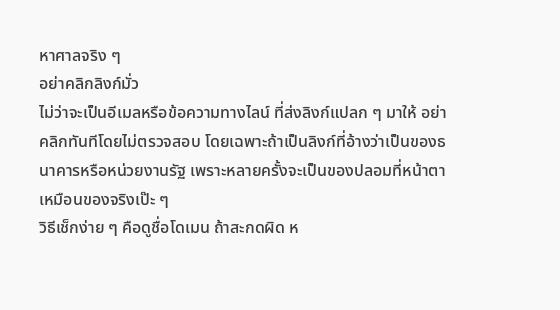หาศาลจริง ๆ
อย่าคลิกลิงก์มั่ว
ไม่ว่าจะเป็นอีเมลหรือข้อความทางไลน์ ที่ส่งลิงก์แปลก ๆ มาให้ อย่าคลิกทันทีโดยไม่ตรวจสอบ โดยเฉพาะถ้าเป็นลิงก์ที่อ้างว่าเป็นของธนาคารหรือหน่วยงานรัฐ เพราะหลายครั้งจะเป็นของปลอมที่หน้าตาเหมือนของจริงเป๊ะ ๆ
วิธีเช็กง่าย ๆ คือดูชื่อโดเมน ถ้าสะกดผิด ห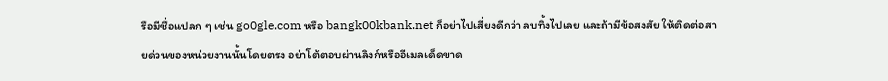รือมีชื่อแปลก ๆ เช่น go0gle.com หรือ bangk00kbank.net ก็อย่าไปเสี่ยงดีกว่า ลบทิ้งไปเลย และถ้ามีข้อสงสัย ให้ติดต่อสายด่วนของหน่วยงานนั้นโดยตรง อย่าโต้ตอบผ่านลิงก์หรืออีเมลเด็ดขาด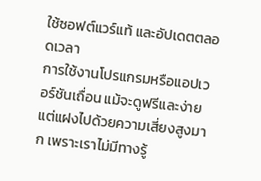ใช้ซอฟต์แวร์แท้ และอัปเดตตลอดเวลา
การใช้งานโปรแกรมหรือแอปเวอร์ชันเถื่อน แม้จะดูฟรีและง่าย แต่แฝงไปด้วยความเสี่ยงสูงมาก เพราะเราไม่มีทางรู้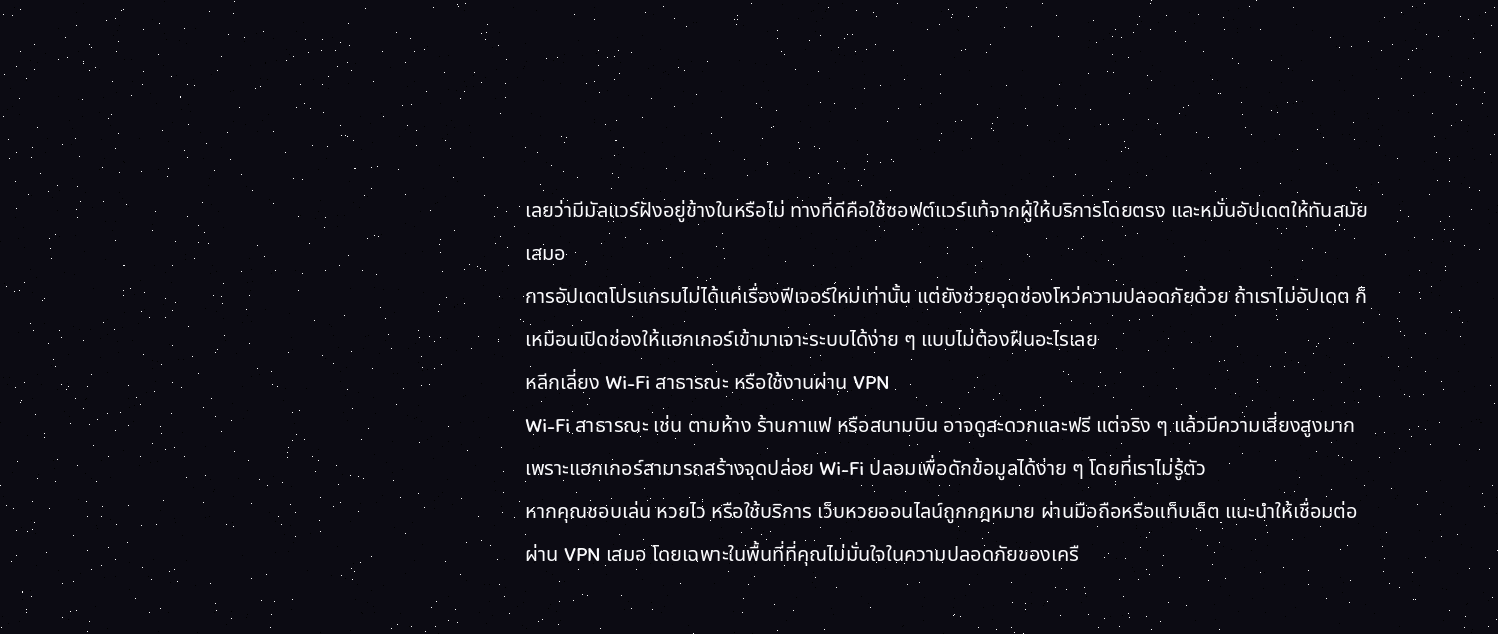เลยว่ามีมัลแวร์ฝังอยู่ข้างในหรือไม่ ทางที่ดีคือใช้ซอฟต์แวร์แท้จากผู้ให้บริการโดยตรง และหมั่นอัปเดตให้ทันสมัยเสมอ
การอัปเดตโปรแกรมไม่ได้แค่เรื่องฟีเจอร์ใหม่เท่านั้น แต่ยังช่วยอุดช่องโหว่ความปลอดภัยด้วย ถ้าเราไม่อัปเดต ก็เหมือนเปิดช่องให้แฮกเกอร์เข้ามาเจาะระบบได้ง่าย ๆ แบบไม่ต้องฝืนอะไรเลย
หลีกเลี่ยง Wi-Fi สาธารณะ หรือใช้งานผ่าน VPN
Wi-Fi สาธารณะ เช่น ตามห้าง ร้านกาแฟ หรือสนามบิน อาจดูสะดวกและฟรี แต่จริง ๆ แล้วมีความเสี่ยงสูงมาก เพราะแฮกเกอร์สามารถสร้างจุดปล่อย Wi-Fi ปลอมเพื่อดักข้อมูลได้ง่าย ๆ โดยที่เราไม่รู้ตัว
หากคุณชอบเล่น หวยไว หรือใช้บริการ เว็บหวยออนไลน์ถูกกฎหมาย ผ่านมือถือหรือแท็บเล็ต แนะนำให้เชื่อมต่อผ่าน VPN เสมอ โดยเฉพาะในพื้นที่ที่คุณไม่มั่นใจในความปลอดภัยของเครื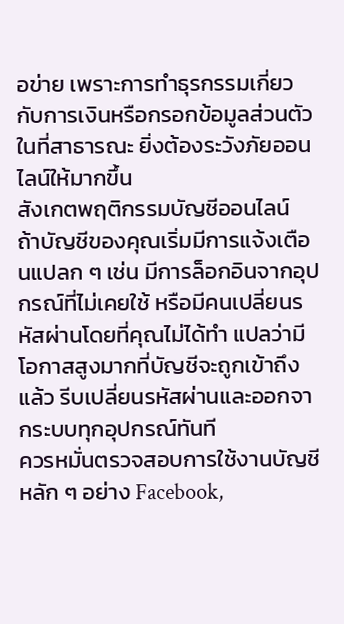อข่าย เพราะการทำธุรกรรมเกี่ยวกับการเงินหรือกรอกข้อมูลส่วนตัวในที่สาธารณะ ยิ่งต้องระวังภัยออนไลน์ให้มากขึ้น
สังเกตพฤติกรรมบัญชีออนไลน์
ถ้าบัญชีของคุณเริ่มมีการแจ้งเตือนแปลก ๆ เช่น มีการล็อกอินจากอุปกรณ์ที่ไม่เคยใช้ หรือมีคนเปลี่ยนรหัสผ่านโดยที่คุณไม่ได้ทำ แปลว่ามีโอกาสสูงมากที่บัญชีจะถูกเข้าถึงแล้ว รีบเปลี่ยนรหัสผ่านและออกจากระบบทุกอุปกรณ์ทันที
ควรหมั่นตรวจสอบการใช้งานบัญชีหลัก ๆ อย่าง Facebook,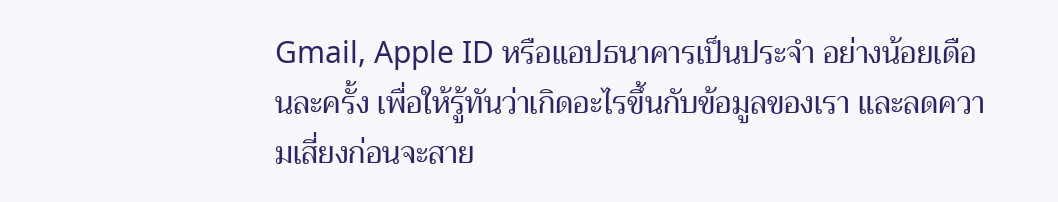Gmail, Apple ID หรือแอปธนาคารเป็นประจำ อย่างน้อยเดือนละครั้ง เพื่อให้รู้ทันว่าเกิดอะไรขึ้นกับข้อมูลของเรา และลดความเสี่ยงก่อนจะสาย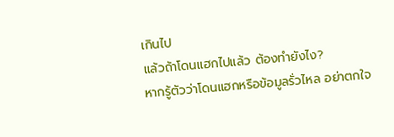เกินไป
แล้วถ้าโดนแฮกไปแล้ว ต้องทำยังไง?
หากรู้ตัวว่าโดนแฮกหรือข้อมูลรั่วไหล อย่าตกใจ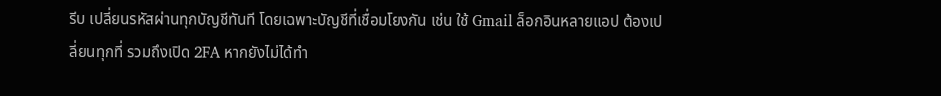รีบ เปลี่ยนรหัสผ่านทุกบัญชีทันที โดยเฉพาะบัญชีที่เชื่อมโยงกัน เช่น ใช้ Gmail ล็อกอินหลายแอป ต้องเปลี่ยนทุกที่ รวมถึงเปิด 2FA หากยังไม่ได้ทำ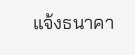แจ้งธนาคา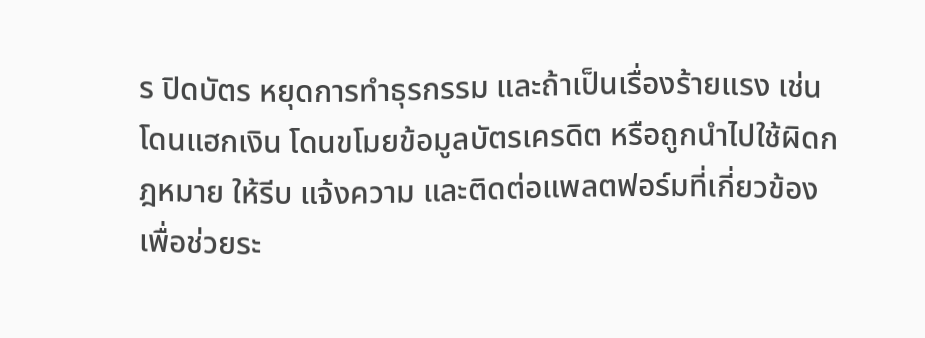ร ปิดบัตร หยุดการทำธุรกรรม และถ้าเป็นเรื่องร้ายแรง เช่น โดนแฮกเงิน โดนขโมยข้อมูลบัตรเครดิต หรือถูกนำไปใช้ผิดกฎหมาย ให้รีบ แจ้งความ และติดต่อแพลตฟอร์มที่เกี่ยวข้อง เพื่อช่วยระ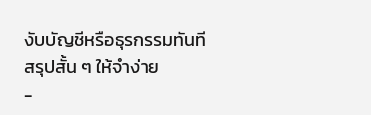งับบัญชีหรือธุรกรรมทันที
สรุปสั้น ๆ ให้จำง่าย
-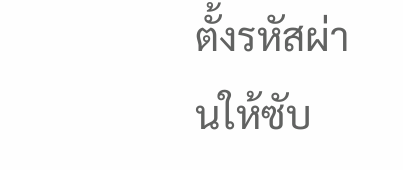ตั้งรหัสผ่านให้ซับ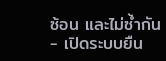ซ้อน และไม่ซ้ำกัน
- เปิดระบบยืน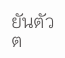ยันตัวต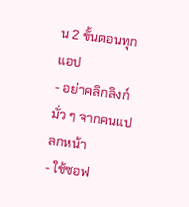น 2 ขั้นตอนทุกแอป
- อย่าคลิกลิงก์มั่ว ๆ จากคนแปลกหน้า
- ใช้ซอฟ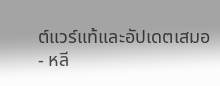ต์แวร์แท้และอัปเดตเสมอ
- หลี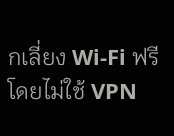กเลี่ยง Wi-Fi ฟรีโดยไม่ใช้ VPN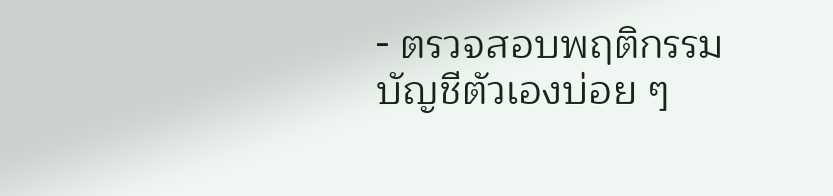- ตรวจสอบพฤติกรรมบัญชีตัวเองบ่อย ๆ